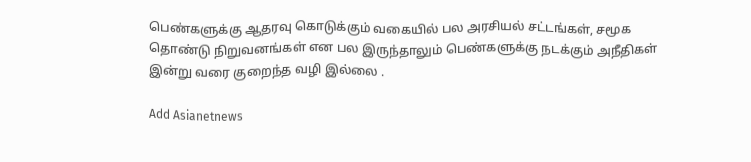பெண்களுக்கு ஆதரவு கொடுக்கும் வகையில் பல அரசியல் சட்டங்கள், சமூக தொண்டு நிறுவனங்கள் என பல இருந்தாலும் பெண்களுக்கு நடக்கும் அநீதிகள் இன்று வரை குறைந்த வழி இல்லை .

Add Asianetnews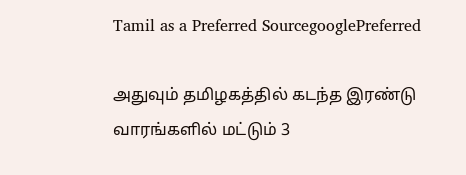Tamil as a Preferred SourcegooglePreferred

அதுவும் தமிழகத்தில் கடந்த இரண்டு வாரங்களில் மட்டும் 3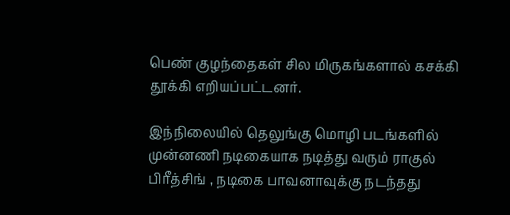பெண் குழந்தைகள் சில மிருகங்களால் கசக்கி தூக்கி எறியப்பட்டனர்.

இந்நிலையில் தெலுங்கு மொழி படங்களில் முன்னணி நடிகையாக நடித்து வரும் ராகுல் பிரீத்சிங் , நடிகை பாவனாவுக்கு நடந்தது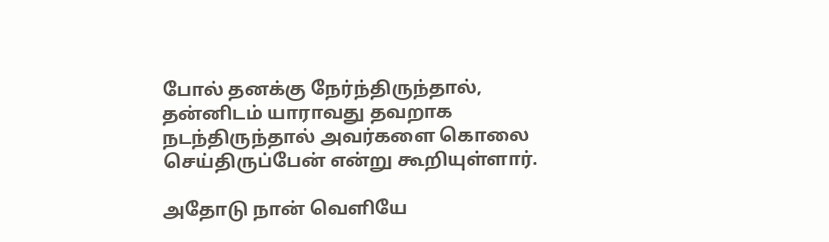போல் தனக்கு நேர்ந்திருந்தால், தன்னிடம் யாராவது தவறாக நடந்திருந்தால் அவர்களை கொலை செய்திருப்பேன் என்று கூறியுள்ளார்.

அதோடு நான் வெளியே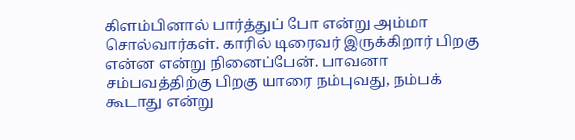கிளம்பினால் பார்த்துப் போ என்று அம்மா சொல்வார்கள். காரில் டிரைவர் இருக்கிறார் பிறகு என்ன என்று நினைப்பேன். பாவனா சம்பவத்திற்கு பிறகு யாரை நம்புவது, நம்பக் கூடாது என்று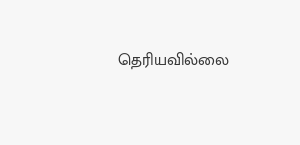தெரியவில்லை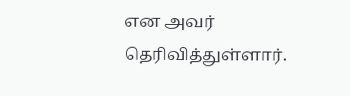என அவர் தெரிவித்துள்ளார்.